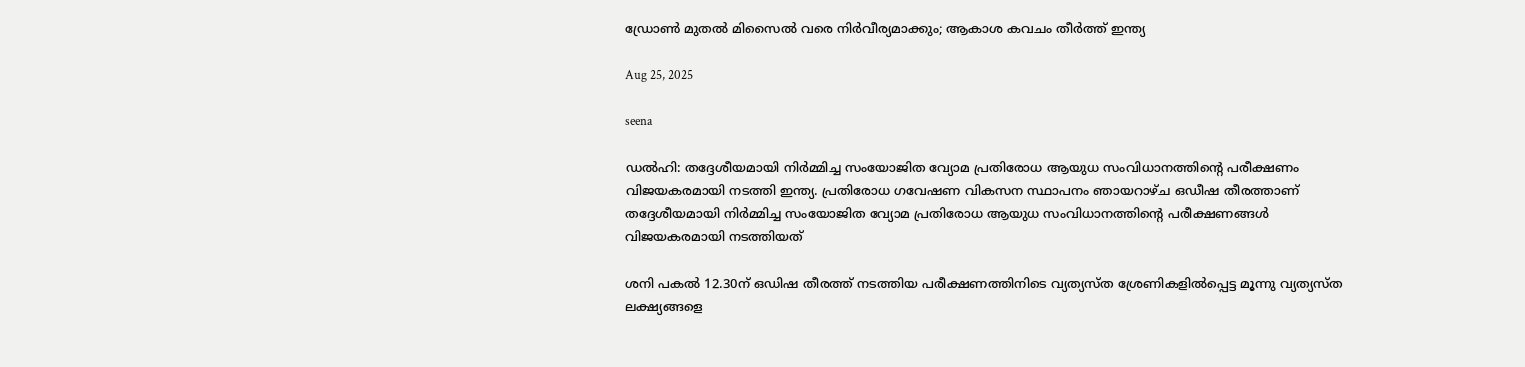ഡ്രോണ്‍ മുതല്‍ മിസൈല്‍ വരെ നിര്‍വീര്യമാക്കും; ആകാശ കവചം തീര്‍ത്ത് ഇന്ത്യ

Aug 25, 2025

seena

ഡല്‍ഹി: തദ്ദേശീയമായി നിര്‍മ്മിച്ച സംയോജിത വ്യോമ പ്രതിരോധ ആയുധ സംവിധാനത്തിന്റെ പരീക്ഷണം വിജയകരമായി നടത്തി ഇന്ത്യ. പ്രതിരോധ ഗവേഷണ വികസന സ്ഥാപനം ഞായറാഴ്ച ഒഡീഷ തീരത്താണ് തദ്ദേശീയമായി നിര്‍മ്മിച്ച സംയോജിത വ്യോമ പ്രതിരോധ ആയുധ സംവിധാനത്തിന്റെ പരീക്ഷണങ്ങള്‍ വിജയകരമായി നടത്തിയത്

ശനി പകല്‍ 12.30ന് ഒഡിഷ തീരത്ത് നടത്തിയ പരീക്ഷണത്തിനിടെ വ്യത്യസ്ത ശ്രേണികളില്‍പ്പെട്ട മൂന്നു വ്യത്യസ്ത ലക്ഷ്യങ്ങളെ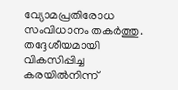വ്യോമപ്രതിരോധ സംവിധാനം തകര്‍ത്തു. തദ്ദേശീയമായി വികസിപ്പിച്ച കരയില്‍നിന്ന്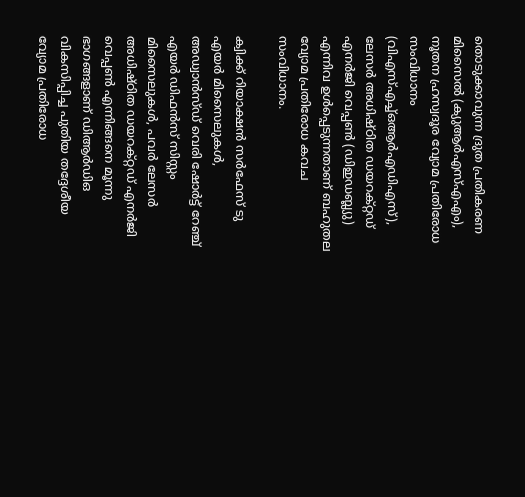തൊടുക്കാവുന്ന ദ്രുത പ്രതികരണ മിസൈല്‍ (ക്യുആര്‍എസ്എഎം), നൂതന ഹ്രസ്വദൂര വ്യോമ പ്രതിരോധ സംവിധാനം (വിഎസ്എച്ച്ഒആര്‍എഡിഎസ്), ലേസര്‍ അധിഷ്ഠിത ഡയറക്റ്റഡ് എനര്‍ജി വെപ്പണ്‍ (ഡിഇഡബ്ല്യു) എന്നിവ ഉള്‍പ്പെടുന്നതാണ് ബഹുതല വ്യോമ പ്രതിരോധ കവച സംവിധാനം.

ക്വിക്ക് റിയാക്ഷന്‍ സര്‍ഫേസ് ടു എയര്‍ മിസൈലുകള്‍, അഡ്വാന്‍സ്ഡ് വെരി ഷോര്‍ട്ട് റേഞ്ച് എയര്‍ ഡിഫന്‍സ് സിസ്റ്റം മിസൈലുകള്‍, പവര്‍ ലേസര്‍ അധിഷ്ഠിത ഡയറക്റ്റഡ് എനര്‍ജി വെപ്പണ്‍ എന്നിങ്ങനെ മൂന്നു ഭാഗങ്ങളാണ് ഡിആര്‍ഡിഒ വികസിപ്പിച്ച പുതിയ തദ്ദേശീയ വ്യോമ പ്രതിരോധ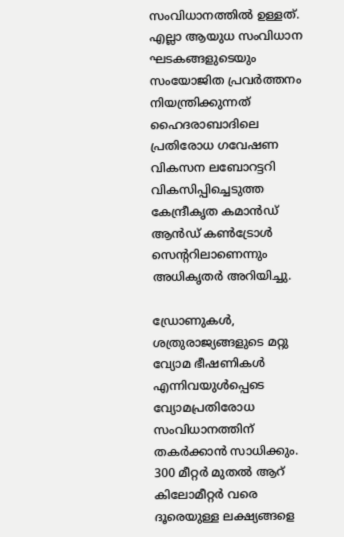സംവിധാനത്തില്‍ ഉള്ളത്. എല്ലാ ആയുധ സംവിധാന ഘടകങ്ങളുടെയും സംയോജിത പ്രവര്‍ത്തനം നിയന്ത്രിക്കുന്നത് ഹൈദരാബാദിലെ പ്രതിരോധ ഗവേഷണ വികസന ലബോറട്ടറി വികസിപ്പിച്ചെടുത്ത കേന്ദ്രീകൃത കമാന്‍ഡ് ആന്‍ഡ് കണ്‍ട്രോള്‍ സെന്ററിലാണെന്നും അധികൃതര്‍ അറിയിച്ചു.

ഡ്രോണുകള്‍, ശത്രുരാജ്യങ്ങളുടെ മറ്റു വ്യോമ ഭീഷണികള്‍ എന്നിവയുള്‍പ്പെടെ വ്യോമപ്രതിരോധ സംവിധാനത്തിന് തകര്‍ക്കാന്‍ സാധിക്കും. 300 മീറ്റര്‍ മുതല്‍ ആറ് കിലോമീറ്റര്‍ വരെ ദൂരെയുള്ള ലക്ഷ്യങ്ങളെ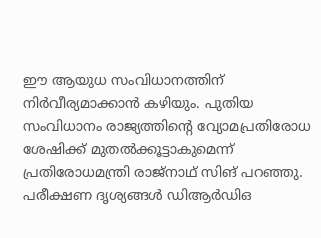ഈ ആയുധ സംവിധാനത്തിന് നിര്‍വീര്യമാക്കാന്‍ കഴിയും. പുതിയ സംവിധാനം രാജ്യത്തിന്റെ വ്യോമപ്രതിരോധ ശേഷിക്ക് മുതല്‍ക്കൂട്ടാകുമെന്ന് പ്രതിരോധമന്ത്രി രാജ്‌നാഥ് സിങ് പറഞ്ഞു. പരീക്ഷണ ദൃശ്യങ്ങള്‍ ഡിആര്‍ഡിഒ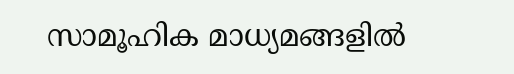സാമൂഹിക മാധ്യമങ്ങളില്‍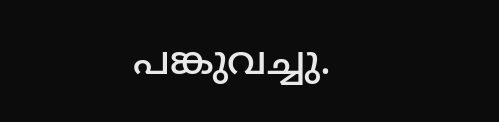പങ്കുവച്ചു.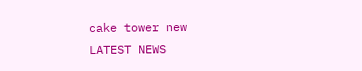cake tower new
LATEST NEWS